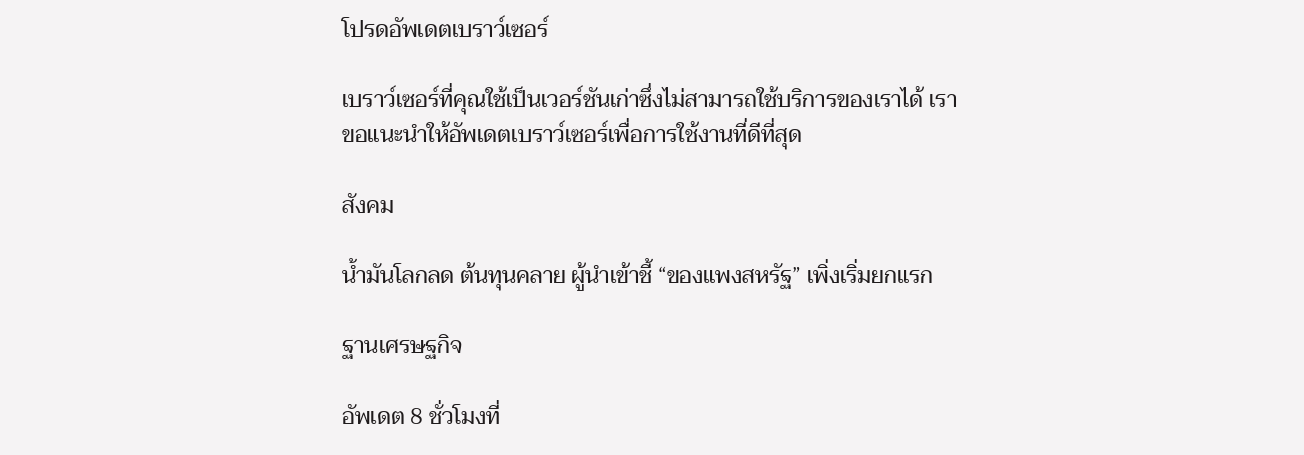โปรดอัพเดตเบราว์เซอร์

เบราว์เซอร์ที่คุณใช้เป็นเวอร์ชันเก่าซึ่งไม่สามารถใช้บริการของเราได้ เราขอแนะนำให้อัพเดตเบราว์เซอร์เพื่อการใช้งานที่ดีที่สุด

สังคม

น้ำมันโลกลด ต้นทุนคลาย ผู้นำเข้าชี้ “ของแพงสหรัฐ” เพิ่งเริ่มยกแรก

ฐานเศรษฐกิจ

อัพเดต 8 ชั่วโมงที่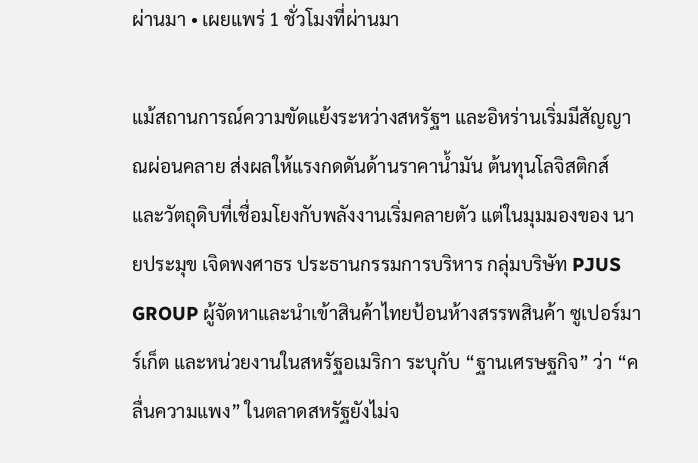ผ่านมา • เผยแพร่ 1 ชั่วโมงที่ผ่านมา

แม้สถานการณ์ความขัดแย้งระหว่างสหรัฐฯ และอิหร่านเริ่มมีสัญญาณผ่อนคลาย ส่งผลให้แรงกดดันด้านราคาน้ำมัน ต้นทุนโลจิสติกส์ และวัตถุดิบที่เชื่อมโยงกับพลังงานเริ่มคลายตัว แต่ในมุมมองของ นายประมุข เจิดพงศาธร ประธานกรรมการบริหาร กลุ่มบริษัท PJUS GROUP ผู้จัดหาและนำเข้าสินค้าไทยป้อนห้างสรรพสินค้า ซูเปอร์มาร์เก็ต และหน่วยงานในสหรัฐอเมริกา ระบุกับ “ฐานเศรษฐกิจ” ว่า “คลื่นความแพง” ในตลาดสหรัฐยังไม่จ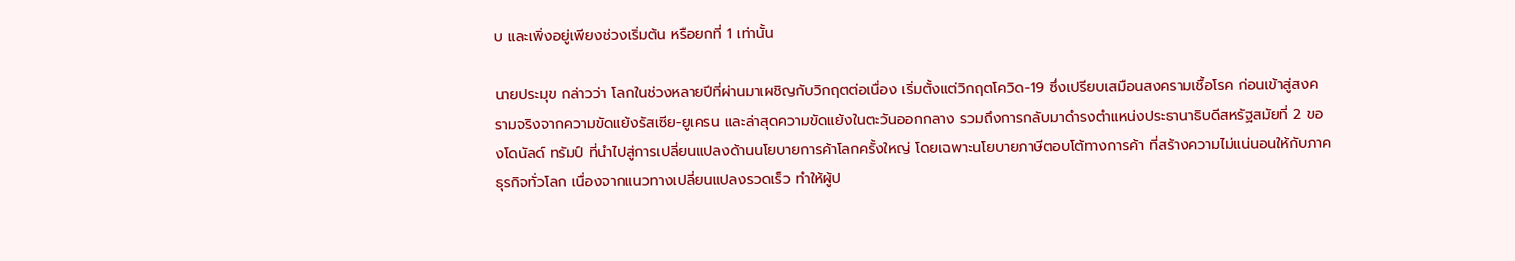บ และเพิ่งอยู่เพียงช่วงเริ่มต้น หรือยกที่ 1 เท่านั้น

นายประมุข กล่าวว่า โลกในช่วงหลายปีที่ผ่านมาเผชิญกับวิกฤตต่อเนื่อง เริ่มตั้งแต่วิกฤตโควิด-19 ซึ่งเปรียบเสมือนสงครามเชื้อโรค ก่อนเข้าสู่สงครามจริงจากความขัดแย้งรัสเซีย-ยูเครน และล่าสุดความขัดแย้งในตะวันออกกลาง รวมถึงการกลับมาดำรงตำแหน่งประธานาธิบดีสหรัฐสมัยที่ 2 ของโดนัลด์ ทรัมป์ ที่นำไปสู่การเปลี่ยนแปลงด้านนโยบายการค้าโลกครั้งใหญ่ โดยเฉพาะนโยบายภาษีตอบโต้ทางการค้า ที่สร้างความไม่แน่นอนให้กับภาคธุรกิจทั่วโลก เนื่องจากแนวทางเปลี่ยนแปลงรวดเร็ว ทำให้ผู้ป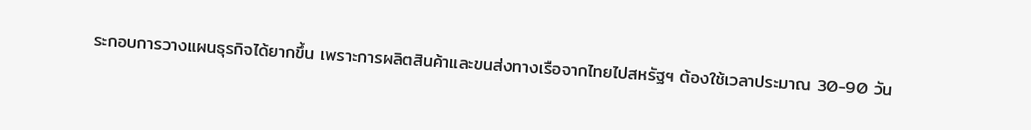ระกอบการวางแผนธุรกิจได้ยากขึ้น เพราะการผลิตสินค้าและขนส่งทางเรือจากไทยไปสหรัฐฯ ต้องใช้เวลาประมาณ 30-90 วัน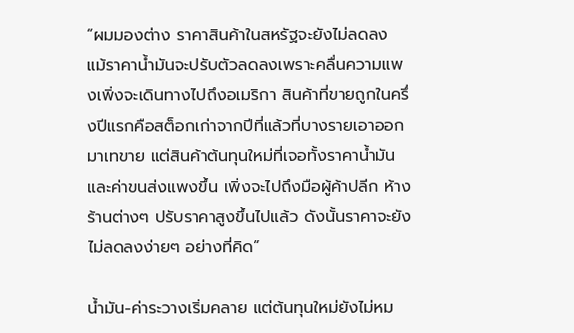“ผมมองต่าง ราคาสินค้าในสหรัฐจะยังไม่ลดลง แม้ราคาน้ำมันจะปรับตัวลดลงเพราะคลื่นความแพงเพิ่งจะเดินทางไปถึงอเมริกา สินค้าที่ขายถูกในครึ่งปีแรกคือสต็อกเก่าจากปีที่แล้วที่บางรายเอาออกมาเทขาย แต่สินค้าต้นทุนใหม่ที่เจอทั้งราคาน้ำมันและค่าขนส่งแพงขึ้น เพิ่งจะไปถึงมือผู้ค้าปลีก ห้างร้านต่างๆ ปรับราคาสูงขึ้นไปแล้ว ดังนั้นราคาจะยังไม่ลดลงง่ายๆ อย่างที่คิด”

น้ำมัน-ค่าระวางเริ่มคลาย แต่ต้นทุนใหม่ยังไม่หม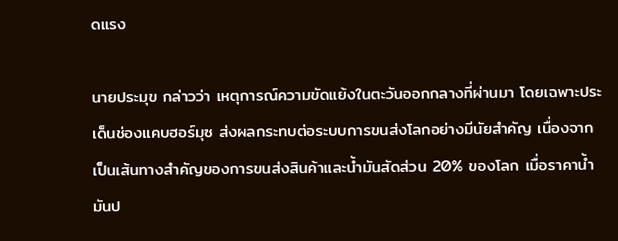ดแรง

นายประมุข กล่าวว่า เหตุการณ์ความขัดแย้งในตะวันออกกลางที่ผ่านมา โดยเฉพาะประเด็นช่องแคบฮอร์มุซ ส่งผลกระทบต่อระบบการขนส่งโลกอย่างมีนัยสำคัญ เนื่องจากเป็นเส้นทางสำคัญของการขนส่งสินค้าและน้ำมันสัดส่วน 20% ของโลก เมื่อราคาน้ำมันป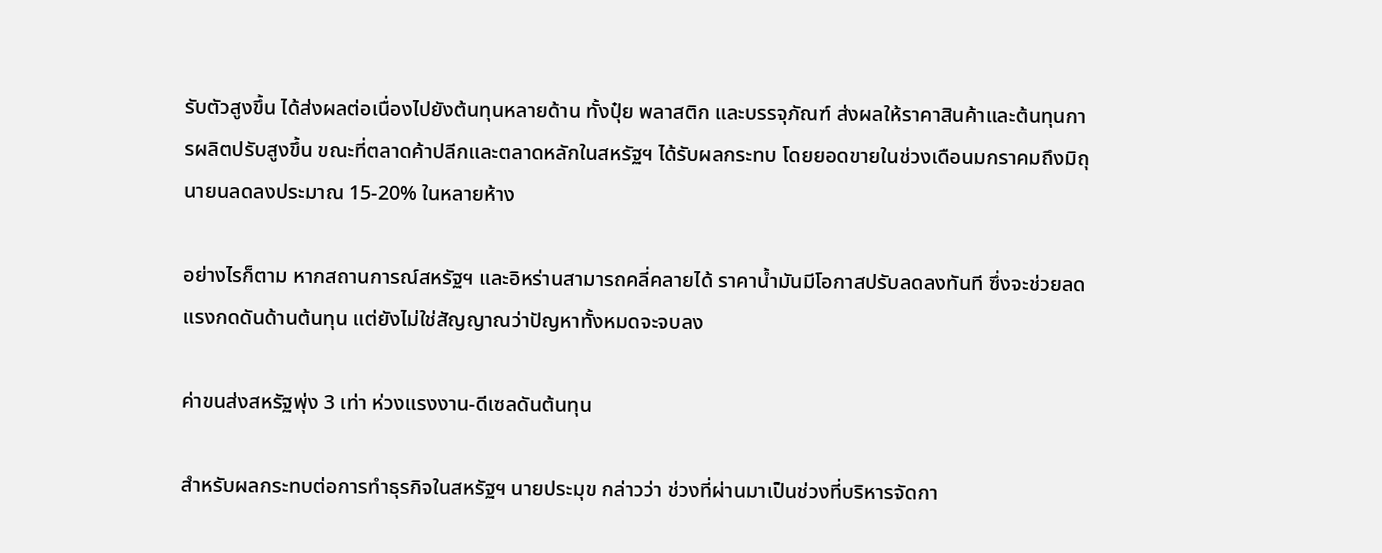รับตัวสูงขึ้น ได้ส่งผลต่อเนื่องไปยังต้นทุนหลายด้าน ทั้งปุ๋ย พลาสติก และบรรจุภัณฑ์ ส่งผลให้ราคาสินค้าและต้นทุนการผลิตปรับสูงขึ้น ขณะที่ตลาดค้าปลีกและตลาดหลักในสหรัฐฯ ได้รับผลกระทบ โดยยอดขายในช่วงเดือนมกราคมถึงมิถุนายนลดลงประมาณ 15-20% ในหลายห้าง

อย่างไรก็ตาม หากสถานการณ์สหรัฐฯ และอิหร่านสามารถคลี่คลายได้ ราคาน้ำมันมีโอกาสปรับลดลงทันที ซึ่งจะช่วยลดแรงกดดันด้านต้นทุน แต่ยังไม่ใช่สัญญาณว่าปัญหาทั้งหมดจะจบลง

ค่าขนส่งสหรัฐพุ่ง 3 เท่า ห่วงแรงงาน-ดีเซลดันต้นทุน

สำหรับผลกระทบต่อการทำธุรกิจในสหรัฐฯ นายประมุข กล่าวว่า ช่วงที่ผ่านมาเป็นช่วงที่บริหารจัดกา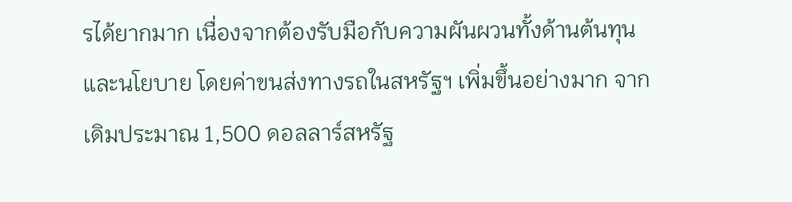รได้ยากมาก เนื่องจากต้องรับมือกับความผันผวนทั้งด้านต้นทุนและนโยบาย โดยค่าขนส่งทางรถในสหรัฐฯ เพิ่มขึ้นอย่างมาก จากเดิมประมาณ 1,500 ดอลลาร์สหรัฐ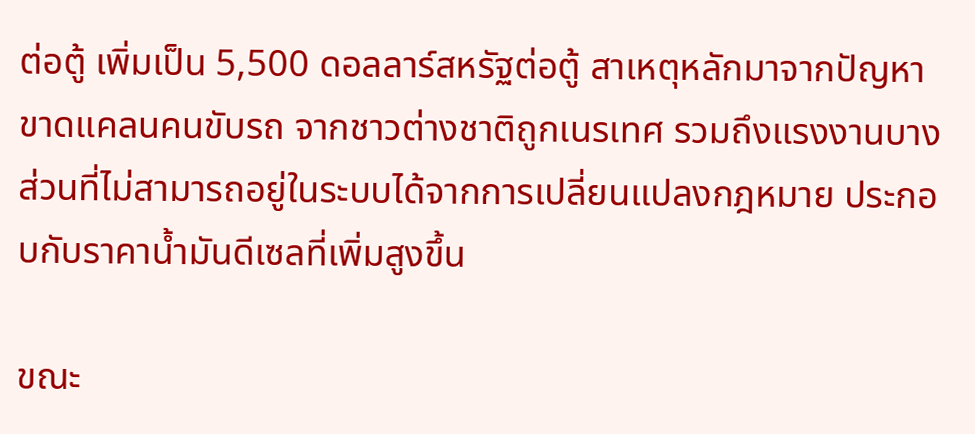ต่อตู้ เพิ่มเป็น 5,500 ดอลลาร์สหรัฐต่อตู้ สาเหตุหลักมาจากปัญหาขาดแคลนคนขับรถ จากชาวต่างชาติถูกเนรเทศ รวมถึงแรงงานบางส่วนที่ไม่สามารถอยู่ในระบบได้จากการเปลี่ยนแปลงกฎหมาย ประกอบกับราคาน้ำมันดีเซลที่เพิ่มสูงขึ้น

ขณะ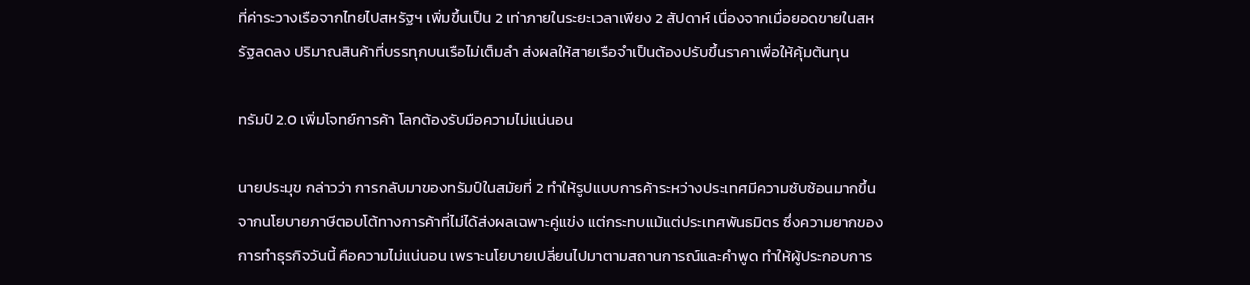ที่ค่าระวางเรือจากไทยไปสหรัฐฯ เพิ่มขึ้นเป็น 2 เท่าภายในระยะเวลาเพียง 2 สัปดาห์ เนื่องจากเมื่อยอดขายในสหรัฐลดลง ปริมาณสินค้าที่บรรทุกบนเรือไม่เต็มลำ ส่งผลให้สายเรือจำเป็นต้องปรับขึ้นราคาเพื่อให้คุ้มต้นทุน

ทรัมป์ 2.0 เพิ่มโจทย์การค้า โลกต้องรับมือความไม่แน่นอน

นายประมุข กล่าวว่า การกลับมาของทรัมป์ในสมัยที่ 2 ทำให้รูปแบบการค้าระหว่างประเทศมีความซับซ้อนมากขึ้น จากนโยบายภาษีตอบโต้ทางการค้าที่ไม่ได้ส่งผลเฉพาะคู่แข่ง แต่กระทบแม้แต่ประเทศพันธมิตร ซึ่งความยากของการทำธุรกิจวันนี้ คือความไม่แน่นอน เพราะนโยบายเปลี่ยนไปมาตามสถานการณ์และคำพูด ทำให้ผู้ประกอบการ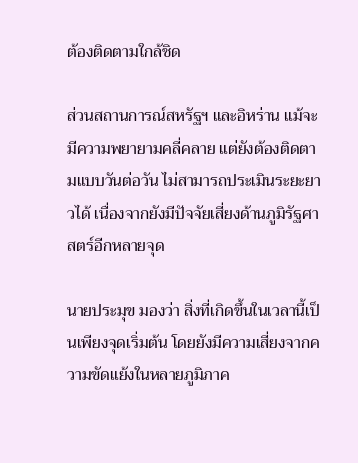ต้องติดตามใกล้ชิด

ส่วนสถานการณ์สหรัฐฯ และอิหร่าน แม้จะมีความพยายามคลี่คลาย แต่ยังต้องติดตามแบบวันต่อวัน ไม่สามารถประเมินระยะยาวได้ เนื่องจากยังมีปัจจัยเสี่ยงด้านภูมิรัฐศาสตร์อีกหลายจุด

นายประมุข มองว่า สิ่งที่เกิดขึ้นในเวลานี้เป็นเพียงจุดเริ่มต้น โดยยังมีความเสี่ยงจากความขัดแย้งในหลายภูมิภาค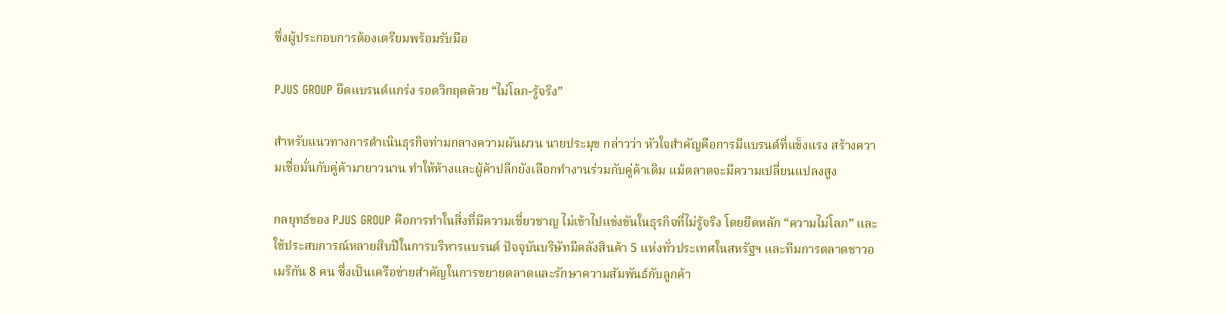ซึ่งผู้ประกอบการต้องเตรียมพร้อมรับมือ

PJUS GROUP ยึดแบรนด์แกร่ง รอดวิกฤตด้วย “ไม่โลภ-รู้จริง”

สำหรับแนวทางการดำเนินธุรกิจท่ามกลางความผันผวน นายประมุข กล่าวว่า หัวใจสำคัญคือการมีแบรนด์ที่แข็งแรง สร้างความเชื่อมั่นกับคู่ค้ามายาวนาน ทำให้ห้างและผู้ค้าปลีกยังเลือกทำงานร่วมกับคู่ค้าเดิม แม้ตลาดจะมีความเปลี่ยนแปลงสูง

กลยุทธ์ของ PJUS GROUP คือการทำในสิ่งที่มีความเชี่ยวชาญ ไม่เข้าไปแข่งขันในธุรกิจที่ไม่รู้จริง โดยยึดหลัก “ความไม่โลภ” และใช้ประสบการณ์หลายสิบปีในการบริหารแบรนด์ ปัจจุบันบริษัทมีคลังสินค้า 5 แห่งทั่วประเทศในสหรัฐฯ และทีมการตลาดชาวอเมริกัน 8 คน ซึ่งเป็นเครือข่ายสำคัญในการขยายตลาดและรักษาความสัมพันธ์กับลูกค้า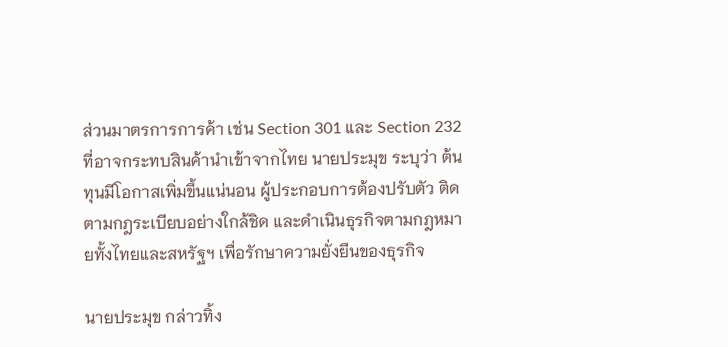ส่วนมาตรการการค้า เช่น Section 301 และ Section 232 ที่อาจกระทบสินค้านำเข้าจากไทย นายประมุข ระบุว่า ต้นทุนมีโอกาสเพิ่มขึ้นแน่นอน ผู้ประกอบการต้องปรับตัว ติดตามกฎระเบียบอย่างใกล้ชิด และดำเนินธุรกิจตามกฎหมายทั้งไทยและสหรัฐฯ เพื่อรักษาความยั่งยืนของธุรกิจ

นายประมุข กล่าวทิ้ง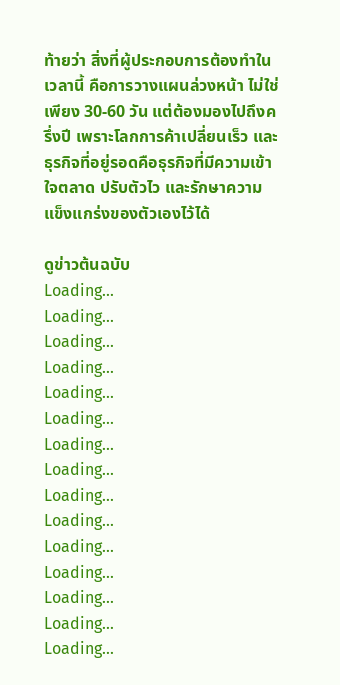ท้ายว่า สิ่งที่ผู้ประกอบการต้องทำในเวลานี้ คือการวางแผนล่วงหน้า ไม่ใช่เพียง 30-60 วัน แต่ต้องมองไปถึงครึ่งปี เพราะโลกการค้าเปลี่ยนเร็ว และธุรกิจที่อยู่รอดคือธุรกิจที่มีความเข้าใจตลาด ปรับตัวไว และรักษาความแข็งแกร่งของตัวเองไว้ได้

ดูข่าวต้นฉบับ
Loading...
Loading...
Loading...
Loading...
Loading...
Loading...
Loading...
Loading...
Loading...
Loading...
Loading...
Loading...
Loading...
Loading...
Loading...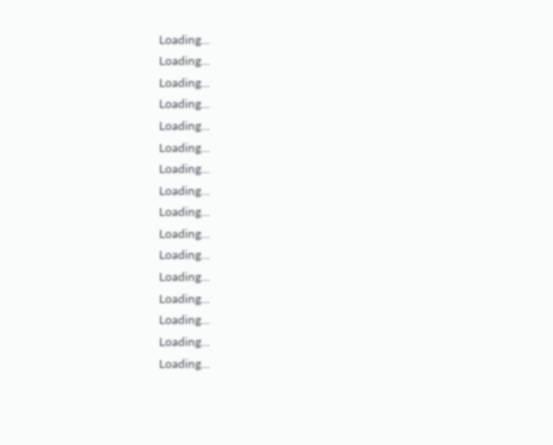Loading...
Loading...
Loading...
Loading...
Loading...
Loading...
Loading...
Loading...
Loading...
Loading...
Loading...
Loading...
Loading...
Loading...
Loading...
Loading...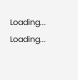Loading...
Loading...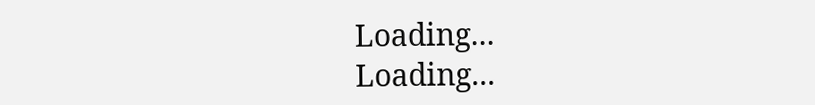Loading...
Loading...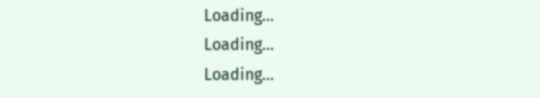Loading...
Loading...
Loading...